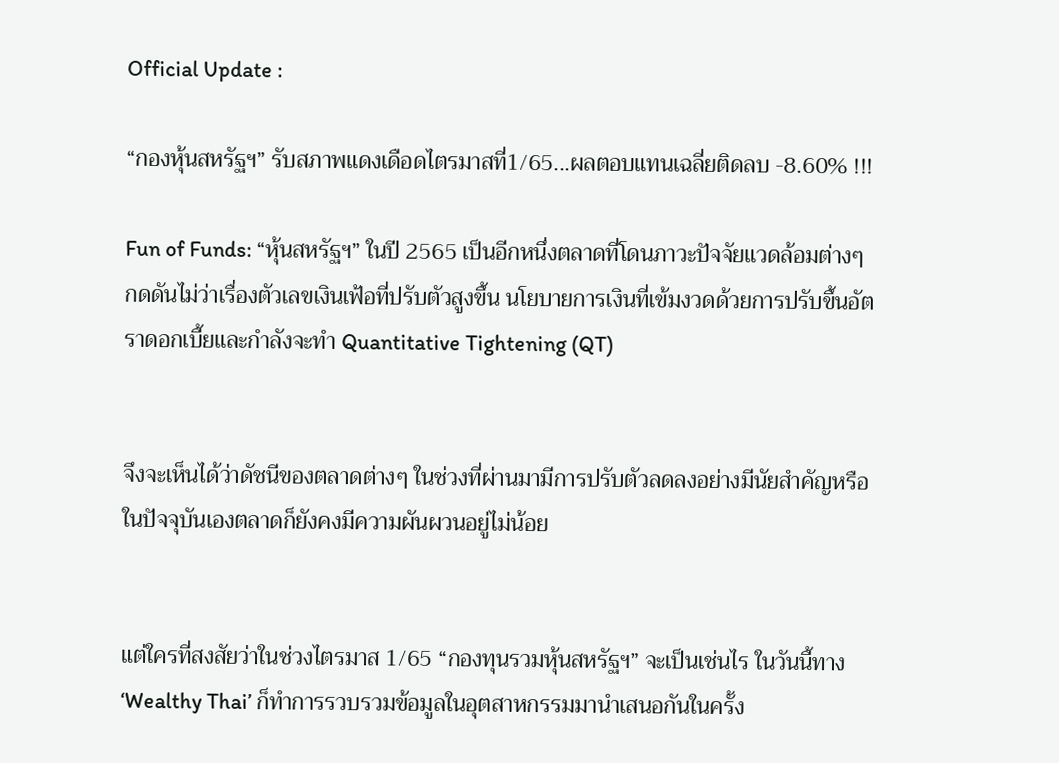Official Update :

“กองหุ้นสหรัฐฯ” รับสภาพแดงเดือดไตรมาสที่1/65...ผลตอบแทนเฉลี่ยติดลบ -8.60% !!!

Fun of Funds: “หุ้นสหรัฐฯ” ในปี 2565 เป็นอีกหนึ่งตลาดที่โดนภาวะปัจจัยแวดล้อมต่างๆ กดดันไม่ว่าเรื่องตัวเลขเงินเฟ้อที่ปรับตัวสูงขึ้น นโยบายการเงินที่เข้มงวดด้วยการปรับขึ้นอัตราดอกเบี้ยและกำลังจะทำ Quantitative Tightening (QT)


จึงจะเห็นได้ว่าดัชนีของตลาดต่างๆ ในช่วงที่ผ่านมามีการปรับตัวลดลงอย่างมีนัยสำคัญหรือในปัจจุบันเองตลาดก็ยังคงมีความผันผวนอยู่ไม่น้อย


แต่ใครที่สงสัยว่าในช่วงไตรมาส 1/65 “กองทุนรวมหุ้นสหรัฐฯ” จะเป็นเช่นไร ในวันนี้ทาง ‘Wealthy Thai’ ก็ทำการรวบรวมข้อมูลในอุตสาหกรรมมานำเสนอกันในครั้ง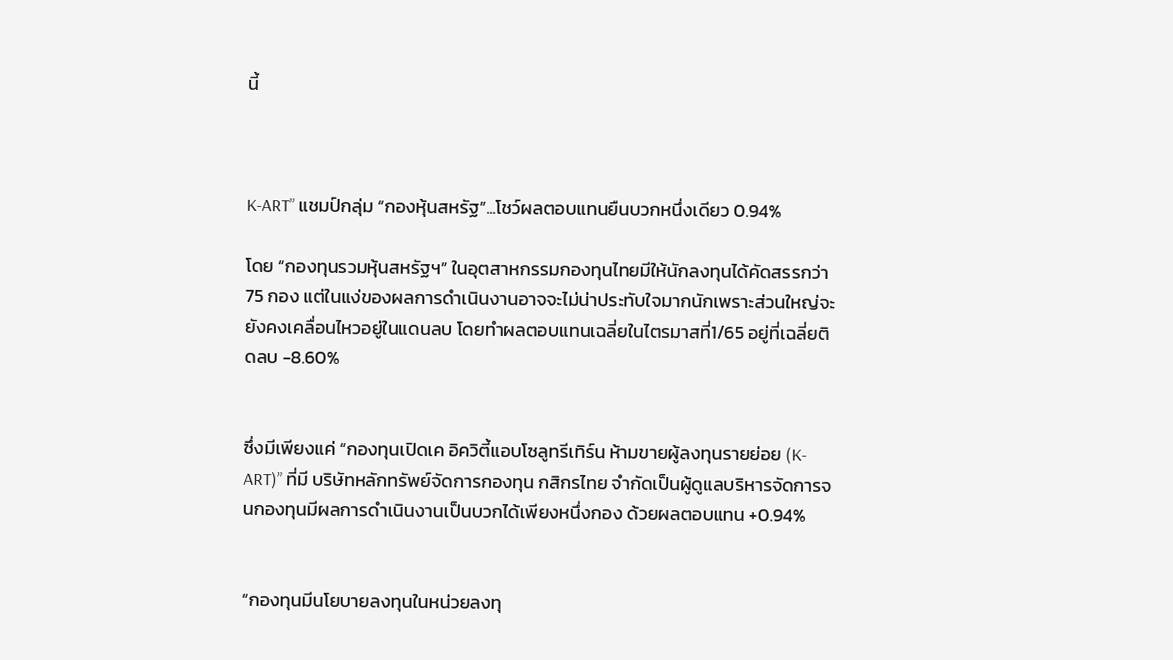นี้



K-ART” แชมป์กลุ่ม “กองหุ้นสหรัฐ”...โชว์ผลตอบแทนยืนบวกหนึ่งเดียว 0.94%

โดย “กองทุนรวมหุ้นสหรัฐฯ” ในอุตสาหกรรมกองทุนไทยมีให้นักลงทุนได้คัดสรรกว่า 75 กอง แต่ในแง่ของผลการดำเนินงานอาจจะไม่น่าประทับใจมากนักเพราะส่วนใหญ่จะยังคงเคลื่อนไหวอยู่ในแดนลบ โดยทำผลตอบแทนเฉลี่ยในไตรมาสที่1/65 อยู่ที่เฉลี่ยติดลบ -8.60%


ซึ่งมีเพียงแค่ “กองทุนเปิดเค อิควิตี้แอบโซลูทรีเทิร์น ห้ามขายผู้ลงทุนรายย่อย (K-ART)” ที่มี บริษัทหลักทรัพย์จัดการกองทุน กสิกรไทย จำกัดเป็นผู้ดูแลบริหารจัดการจนกองทุนมีผลการดำเนินงานเป็นบวกได้เพียงหนึ่งกอง ด้วยผลตอบแทน +0.94%


“กองทุนมีนโยบายลงทุนในหน่วยลงทุ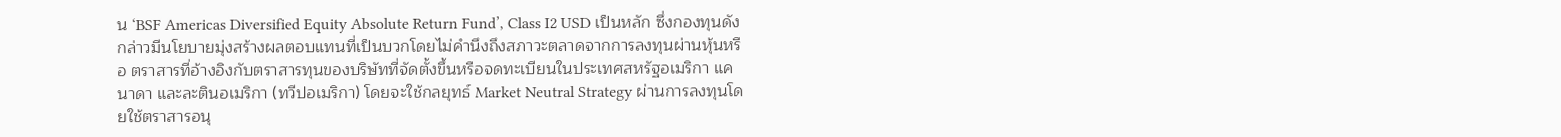น ‘BSF Americas Diversified Equity Absolute Return Fund’, Class I2 USD เป็นหลัก ซึ่งกองทุนดังกล่าวมีนโยบายมุ่งสร้างผลตอบแทนที่เป็นบวกโดยไม่คำนึงถึงสภาวะตลาดจากการลงทุนผ่านหุ้นหรือ ตราสารที่อ้างอิงกับตราสารทุนของบริษัทที่จัดตั้งขึ้นหรือจดทะเบียนในประเทศสหรัฐอเมริกา แคนาดา และละตินอเมริกา (ทวีปอเมริกา) โดยจะใช้กลยุทธ์ Market Neutral Strategy ผ่านการลงทุนโดยใช้ตราสารอนุ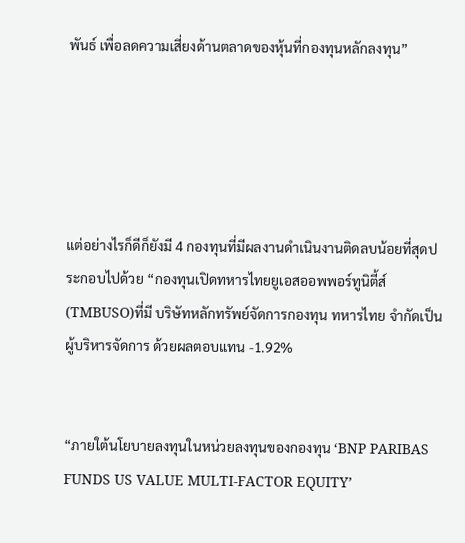พันธ์ เพื่อลดความเสี่ยงด้านตลาดของหุ้นที่กองทุนหลักลงทุน”





แต่อย่างไรก็ดีก็ยังมี 4 กองทุนที่มีผลงานดำเนินงานติดลบน้อยที่สุดประกอบไปด้วย “กองทุนเปิดทหารไทยยูเอสออพพอร์ทูนิตี้ส์ (TMBUSO)ที่มี บริษัทหลักทรัพย์จัดการกองทุน ทหารไทย จำกัดเป็นผู้บริหารจัดการ ด้วยผลตอบแทน -1.92%


“ภายใต้นโยบายลงทุนในหน่วยลงทุนของกองทุน ‘BNP PARIBAS FUNDS US VALUE MULTI-FACTOR EQUITY’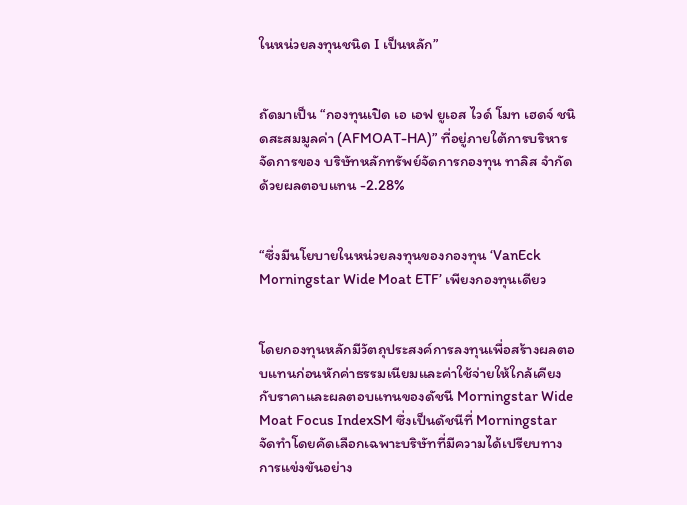ในหน่วยลงทุนชนิด I เป็นหลัก”


ถัดมาเป็น “กองทุนเปิด เอ เอฟ ยูเอส ไวด์ โมท เฮดจ์ ชนิดสะสมมูลค่า (AFMOAT-HA)” ที่อยู่ภายใต้การบริหารจัดการของ บริษัทหลักทรัพย์จัดการกองทุน ทาลิส จำกัดด้วยผลตอบแทน -2.28%


“ซึ่งมีนโยบายในหน่วยลงทุนของกองทุน ‘VanEck Morningstar Wide Moat ETF’ เพียงกองทุนเดียว


โดยกองทุนหลักมีวัตถุประสงค์การลงทุนเพื่อสร้างผลตอบแทนก่อนหักค่าธรรมเนียมและค่าใช้จ่ายให้ใกล้เคียงกับราคาและผลตอบแทนของดัชนี Morningstar Wide Moat Focus IndexSM ซึ่งเป็นดัชนีที่ Morningstar จัดทำโดยคัดเลือกเฉพาะบริษัทที่มีความได้เปรียบทางการแข่งขันอย่าง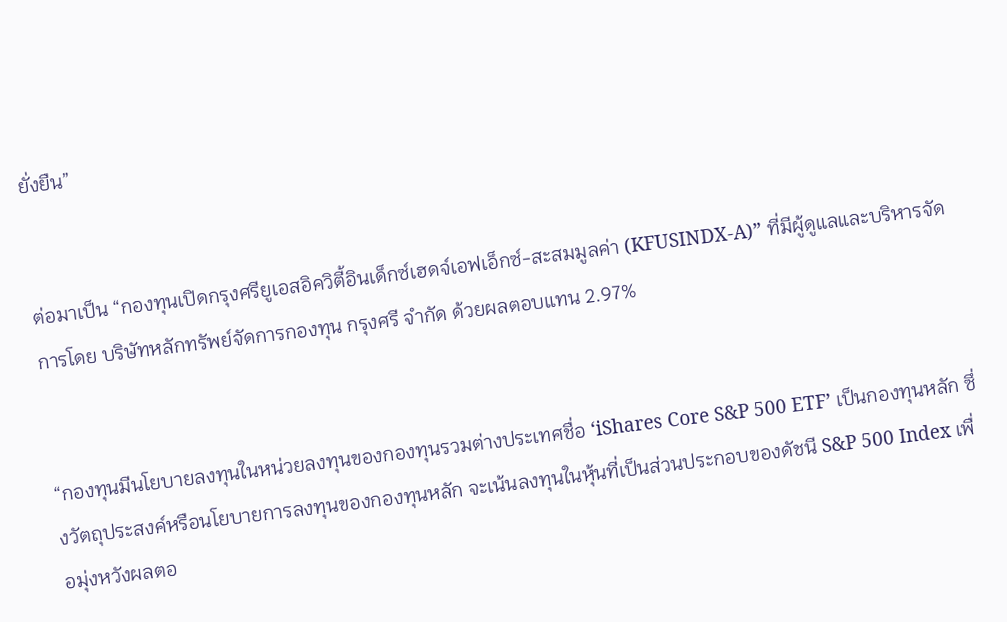ยั่งยืน”


ต่อมาเป็น “กองทุนเปิดกรุงศรียูเอสอิควิตี้อินเด็กซ์เฮดจ์เอฟเอ็กซ์-สะสมมูลค่า (KFUSINDX-A)” ที่มีผู้ดูแลและบริหารจัดการโดย บริษัทหลักทรัพย์จัดการกองทุน กรุงศรี จำกัด ด้วยผลตอบแทน 2.97%


“กองทุนมีนโยบายลงทุนในหน่วยลงทุนของกองทุนรวมต่างประเทศชื่อ ‘iShares Core S&P 500 ETF’ เป็นกองทุนหลัก ซึ่งวัตถุประสงค์หรือนโยบายการลงทุนของกองทุนหลัก จะเน้นลงทุนในหุ้นที่เป็นส่วนประกอบของดัชนี S&P 500 Index เพื่อมุ่งหวังผลตอ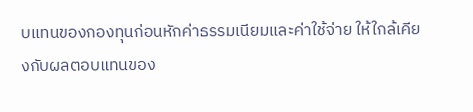บแทนของกองทุนก่อนหักค่าธรรมเนียมและค่าใช้จ่าย ให้ใกล้เคียงกับผลตอบแทนของ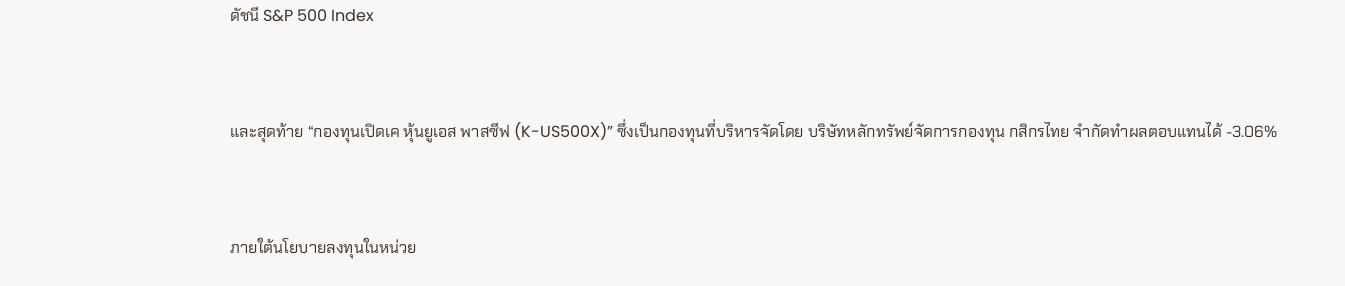ดัชนี S&P 500 Index


และสุดท้าย “กองทุนเปิดเค หุ้นยูเอส พาสซีฟ (K-US500X)” ซึ่งเป็นกองทุนที่บริหารจัดโดย บริษัทหลักทรัพย์จัดการกองทุน กสิกรไทย จำกัดทำผลตอบแทนได้ -3.06%


ภายใต้นโยบายลงทุนในหน่วย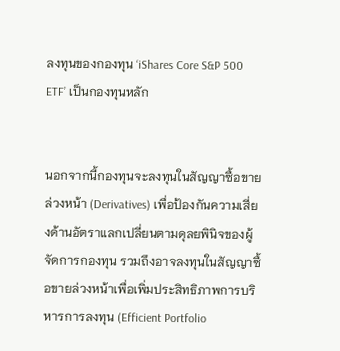ลงทุนของกองทุน ‘iShares Core S&P 500 ETF’ เป็นกองทุนหลัก


นอกจากนี้กองทุนจะลงทุนในสัญญาซื้อขายล่วงหน้า (Derivatives) เพื่อป้องกันความเสี่ยงด้านอัตราแลกเปลี่ยนตามดุลยพินิจของผู้จัดการกองทุน รวมถึงอาจลงทุนในสัญญาซื้อขายล่วงหน้าเพื่อเพิ่มประสิทธิภาพการบริหารการลงทุน (Efficient Portfolio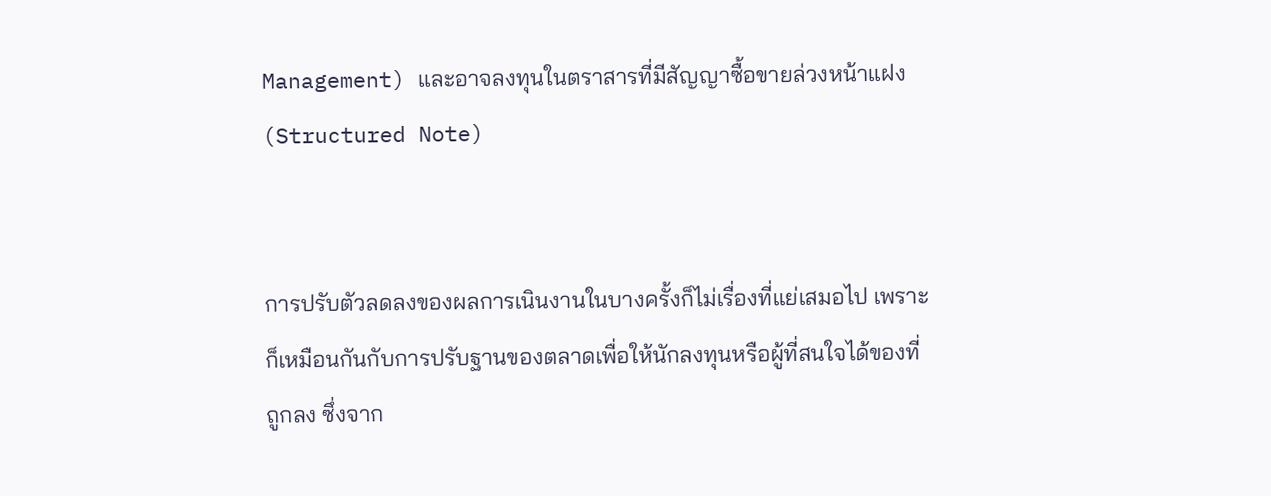Management) และอาจลงทุนในตราสารที่มีสัญญาซื้อขายล่วงหน้าแฝง (Structured Note)


การปรับตัวลดลงของผลการเนินงานในบางครั้งก็ไม่เรื่องที่แย่เสมอไป เพราะก็เหมือนกันกับการปรับฐานของตลาดเพื่อให้นักลงทุนหรือผู้ที่สนใจได้ของที่ถูกลง ซึ่งจาก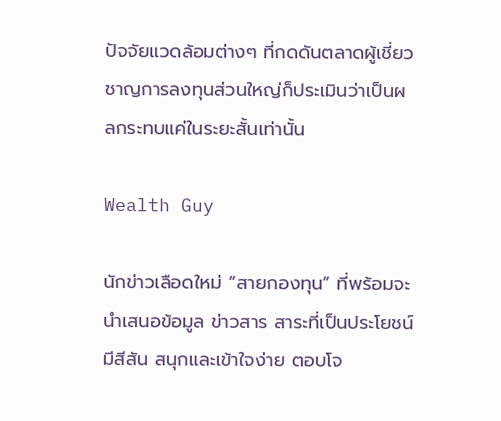ปัจจัยแวดล้อมต่างๆ ที่กดดันตลาดผู้เชี่ยวชาญการลงทุนส่วนใหญ่ก็ประเมินว่าเป็นผลกระทบแค่ในระยะสั้นเท่านั้น

Wealth Guy

นักข่าวเลือดใหม่ “สายกองทุน” ที่พร้อมจะนำเสนอข้อมูล ข่าวสาร สาระที่เป็นประโยชน์ มีสีสัน สนุกและเข้าใจง่าย ตอบโจ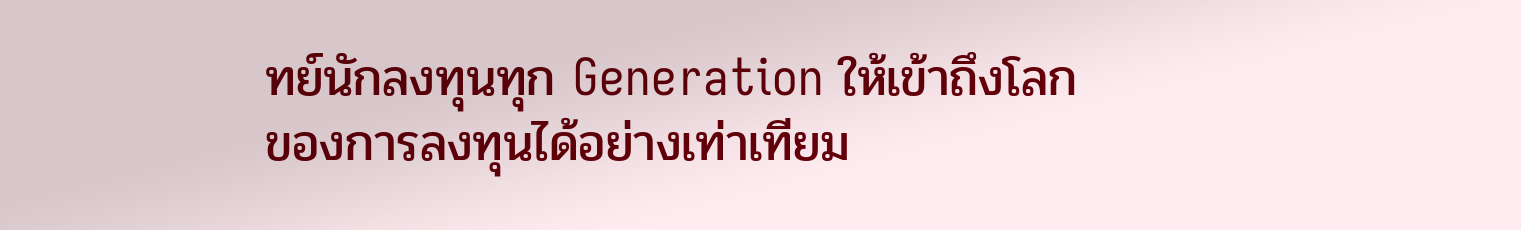ทย์นักลงทุนทุก Generation ให้เข้าถึงโลกของการลงทุนได้อย่างเท่าเทียม